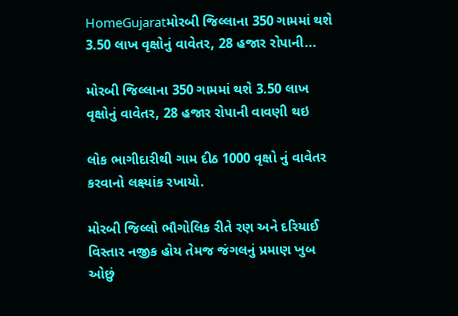HomeGujaratમોરબી જિલ્લાના 350 ગામમાં થશે 3.50 લાખ વૃક્ષોનું વાવેતર, 28 હજાર રોપાની...

મોરબી જિલ્લાના 350 ગામમાં થશે 3.50 લાખ વૃક્ષોનું વાવેતર, 28 હજાર રોપાની વાવણી થઇ

લોક ભાગીદારીથી ગામ દીઠ 1000 વૃક્ષો નું વાવેતર કરવાનો લક્ષ્યાંક રખાયો.

મોરબી જિલ્લો ભૌગોલિક રીતે રણ અને દરિયાઈ વિસ્તાર નજીક હોય તેમજ જંગલનું પ્રમાણ ખુબ ઓછું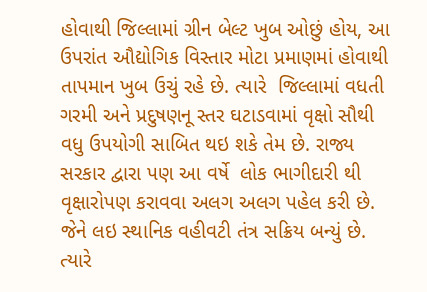હોવાથી જિલ્લામાં ગ્રીન બેલ્ટ ખુબ ઓછું હોય, આ ઉપરાંત ઔદ્યોગિક વિસ્તાર મોટા પ્રમાણમાં હોવાથી તાપમાન ખુબ ઉચું રહે છે. ત્યારે  જિલ્લામાં વધતી ગરમી અને પ્રદુષણનૂ સ્તર ઘટાડવામાં વૃક્ષો સૌથી વધુ ઉપયોગી સાબિત થઇ શકે તેમ છે. રાજ્ય સરકાર દ્વારા પણ આ વર્ષે  લોક ભાગીદારી થી વૃક્ષારોપણ કરાવવા અલગ અલગ પહેલ કરી છે. જેને લઇ સ્થાનિક વહીવટી તંત્ર સક્રિય બન્યું છે. ત્યારે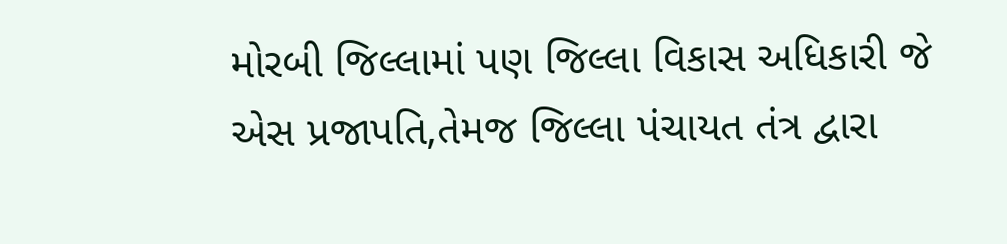મોરબી જિલ્લામાં પણ જિલ્લા વિકાસ અધિકારી જે એસ પ્રજાપતિ,તેમજ જિલ્લા પંચાયત તંત્ર દ્વારા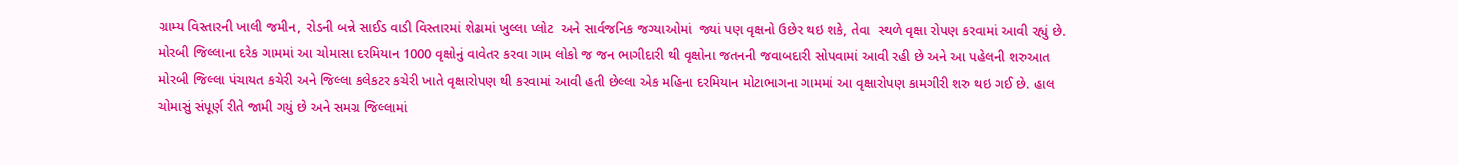ગ્રામ્ય વિસ્તારની ખાલી જમીન, રોડની બન્ને સાઈડ વાડી વિસ્તારમાં શેઢામાં ખુલ્લા પ્લોટ  અને સાર્વજનિક જગ્યાઓમાં  જ્યાં પણ વૃક્ષનો ઉછેર થઇ શકે, તેવા  સ્થળે વૃક્ષા રોપણ કરવામાં આવી રહ્યું છે. મોરબી જિલ્લાના દરેક ગામમાં આ ચોમાસા દરમિયાન 1000 વૃક્ષોનું વાવેતર કરવા ગામ લોકો જ જન ભાગીદારી થી વૃક્ષોના જતનની જવાબદારી સોપવામાં આવી રહી છે અને આ પહેલની શરુઆત મોરબી જિલ્લા પંચાયત કચેરી અને જિલ્લા કલેકટર કચેરી ખાતે વૃક્ષારોપણ થી કરવામાં આવી હતી છેલ્લા એક મહિના દરમિયાન મોટાભાગના ગામમાં આ વૃક્ષારોપણ કામગીરી શરુ થઇ ગઈ છે. હાલ ચોમાસું સંપૂર્ણ રીતે જામી ગયું છે અને સમગ્ર જિલ્લામાં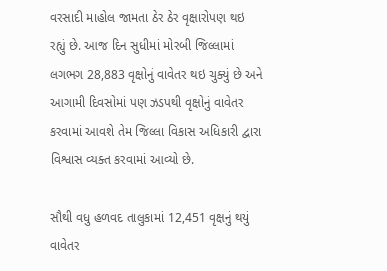વરસાદી માહોલ જામતા ઠેર ઠેર વૃક્ષારોપણ થઇ રહ્યું છે. આજ દિન સુધીમાં મોરબી જિલ્લામાં લગભગ 28,883 વૃક્ષોનું વાવેતર થઇ ચુક્યું છે અને આગામી દિવસોમાં પણ ઝડપથી વૃક્ષોનું વાવેતર કરવામાં આવશે તેમ જિલ્લા વિકાસ અધિકારી દ્વારા વિશ્વાસ વ્યક્ત કરવામાં આવ્યો છે.

સૌથી વધુ હળવદ તાલુકામાં 12,451 વૃક્ષનું થયું વાવેતર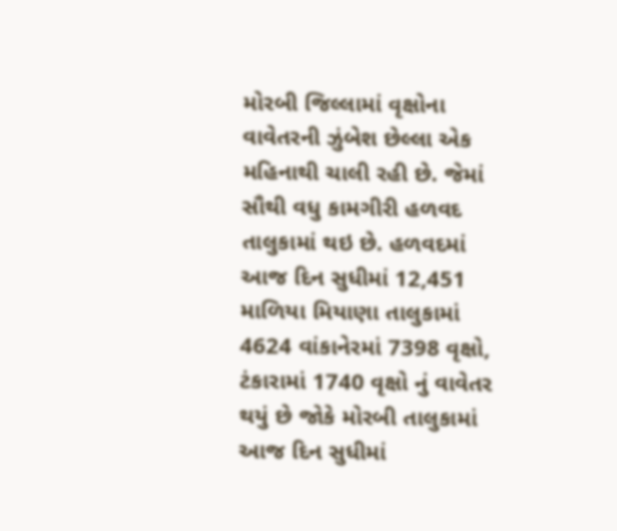મોરબી જિલ્લામાં વૃક્ષોના વાવેતરની ઝુંબેશ છેલ્લા એક મહિનાથી ચાલી રહી છે. જેમાં સૌથી વધુ કામગીરી હળવદ તાલુકામાં થઇ છે. હળવદમાં આજ દિન સુધીમાં 12,451 માળિયા મિયાણા તાલુકામાં 4624 વાંકાનેરમાં 7398 વૃક્ષો, ટંકારામાં 1740 વૃક્ષો નું વાવેતર થયું છે જોકે મોરબી તાલુકામાં આજ દિન સુધીમાં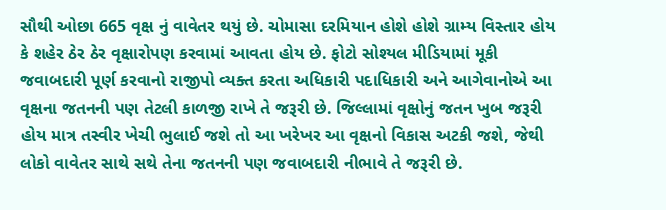સૌથી ઓછા 665 વૃક્ષ નું વાવેતર થયું છે. ચોમાસા દરમિયાન હોશે હોશે ગ્રામ્ય વિસ્તાર હોય કે શહેર ઠેર ઠેર વૃક્ષારોપણ કરવામાં આવતા હોય છે. ફોટો સોશ્યલ મીડિયામાં મૂકી જવાબદારી પૂર્ણ કરવાનો રાજીપો વ્યક્ત કરતા અધિકારી પદાધિકારી અને આગેવાનોએ આ વૃક્ષના જતનની પણ તેટલી કાળજી રાખે તે જરૂરી છે. જિલ્લામાં વૃક્ષોનું જતન ખુબ જરૂરી હોય માત્ર તસ્વીર ખેચી ભુલાઈ જશે તો આ ખરેખર આ વૃક્ષનો વિકાસ અટકી જશે, જેથી લોકો વાવેતર સાથે સથે તેના જતનની પણ જવાબદારી નીભાવે તે જરૂરી છે.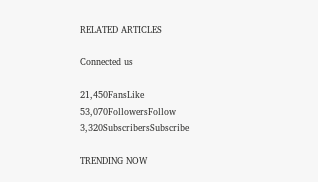RELATED ARTICLES

Connected us

21,450FansLike
53,070FollowersFollow
3,320SubscribersSubscribe

TRENDING NOW